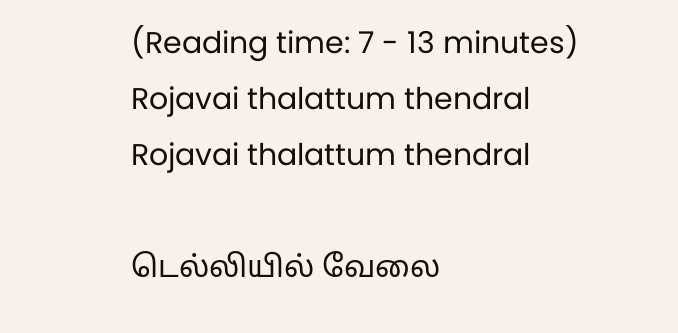(Reading time: 7 - 13 minutes)
Rojavai thalattum thendral
Rojavai thalattum thendral

டெல்லியில் வேலை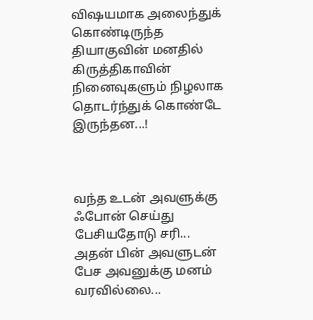விஷயமாக அலைந்துக் கொண்டிருந்த தியாகுவின் மனதில் கிருத்திகாவின் நினைவுகளும் நிழலாக தொடர்ந்துக் கொண்டே இருந்தன...!



வந்த உடன் அவளுக்கு ஃபோன் செய்து பேசியதோடு சரி... அதன் பின் அவளுடன் பேச அவனுக்கு மனம் வரவில்லை...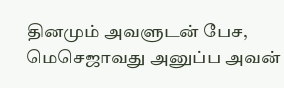தினமும் அவளுடன் பேச, மெசெஜாவது அனுப்ப அவன்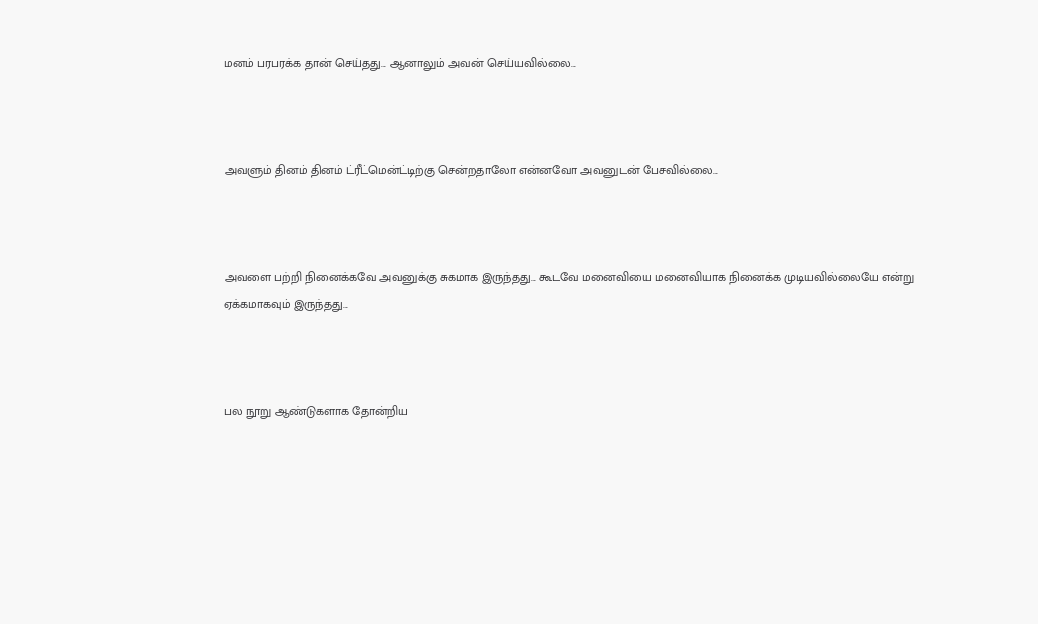மனம் பரபரக்க தான் செய்தது... ஆனாலும் அவன் செய்யவில்லை...



அவளும் தினம் தினம் ட்ரீட்மென்ட்டிற்கு சென்றதாலோ என்னவோ அவனுடன் பேசவில்லை...



அவளை பற்றி நினைக்கவே அவனுக்கு சுகமாக இருந்தது... கூடவே மனைவியை மனைவியாக நினைக்க முடியவில்லையே என்று ஏக்கமாகவும் இருந்தது...



பல நூறு ஆண்டுகளாக தோன்றிய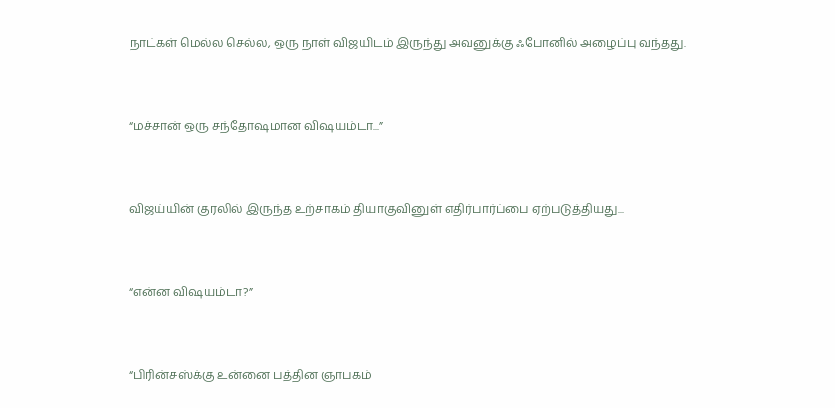நாட்கள் மெல்ல செல்ல, ஒரு நாள் விஜயிடம் இருந்து அவனுக்கு ஃபோனில் அழைப்பு வந்தது.



“மச்சான் ஒரு சந்தோஷமான விஷயம்டா...”



விஜய்யின் குரலில் இருந்த உற்சாகம் தியாகுவினுள் எதிர்பார்ப்பை ஏற்படுத்தியது...



“என்ன விஷயம்டா?”



“பிரின்சஸ்க்கு உன்னை பத்தின ஞாபகம்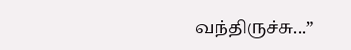வந்திருச்சு...”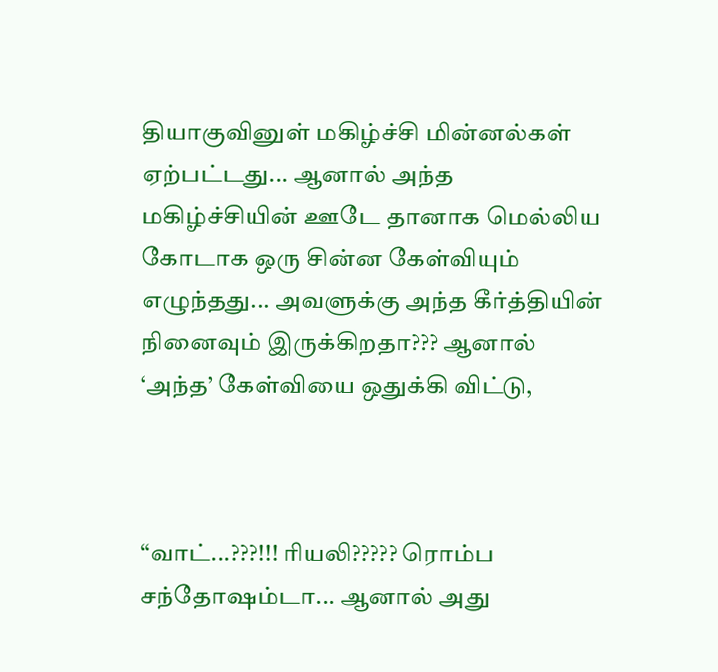தியாகுவினுள் மகிழ்ச்சி மின்னல்கள் ஏற்பட்டது... ஆனால் அந்த மகிழ்ச்சியின் ஊடே தானாக மெல்லிய கோடாக ஒரு சின்ன கேள்வியும் எழுந்தது... அவளுக்கு அந்த கீர்த்தியின் நினைவும் இருக்கிறதா??? ஆனால் ‘அந்த’ கேள்வியை ஒதுக்கி விட்டு,



“வாட்...???!!! ரியலி????? ரொம்ப சந்தோஷம்டா... ஆனால் அது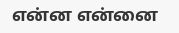என்ன என்னை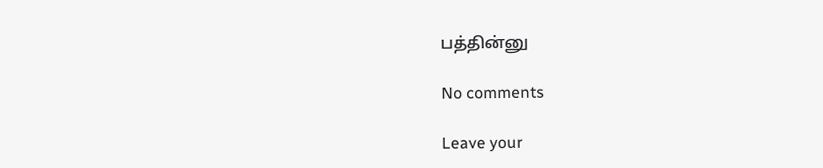பத்தின்னு

No comments

Leave your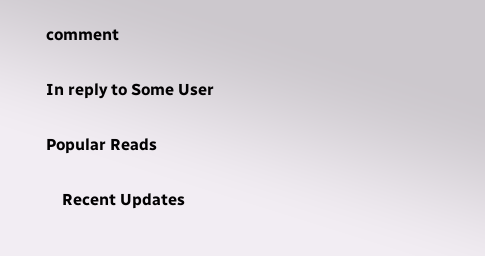comment

In reply to Some User

Popular Reads

    Recent Updates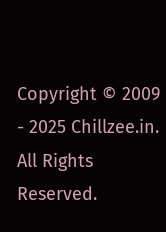Copyright © 2009 - 2025 Chillzee.in. All Rights Reserved.